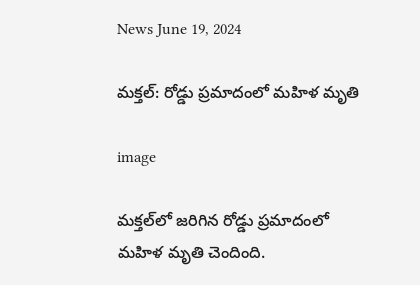News June 19, 2024

మక్తల్: రోడ్డు ప్రమాదంలో మహిళ మృతి

image

మక్తల్‌లో జరిగిన రోడ్డు ప్రమాదంలో మహిళ మృతి చెందింది.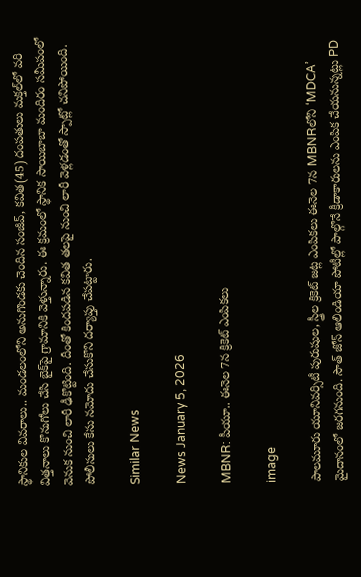స్థానికుల వివరాలు.. మండలంలోని అనుగొండకు చెందిన సంజీవ్, కవిత(45) దంపతులు మక్తల్‌లో వరి విత్తనాలు కొనుగోలు చేసి బైక్‌పై గ్రామానికి వెళ్తున్నారు. ఈ క్రమంలో స్థానిక సాయిబాబా మందిరం సమీపంలో వెనుక నుంచి లారీ ఢీకొట్టింది. దీంతో కిందపడిన కవిత తలపై నుంచి లారీ వెళ్లడంతో స్పాట్లో చనిపోయింది. పోలీసులు కేసు నమోదు చేసుకొని దర్యాప్తు చేపట్టారు.

Similar News

News January 5, 2026

MBNR: పీయూ.. ఈనెల 7న క్రికెట్ ఎంపికలు

image

పాలమూరు యూనివర్సిటీ పురుషుల, స్త్రీల క్రికెట్ జట్ల ఎంపికలు ఈనెల 7న MBNRలోని ‘MDCA’ మైదానంలో జరగనుంది. సౌత్ జోన్ ఆలిండియా పోటీల్లో పాల్గొనే క్రీడాకారులను ఎంపిక చేయనున్నట్లు PD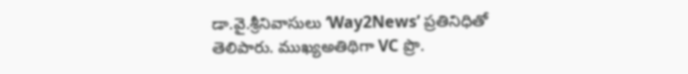డా.వై.శ్రీనివాసులు ‘Way2News’ ప్రతినిధితో తెలిపారు. ముఖ్యఅతిథిగా VC ప్రొ.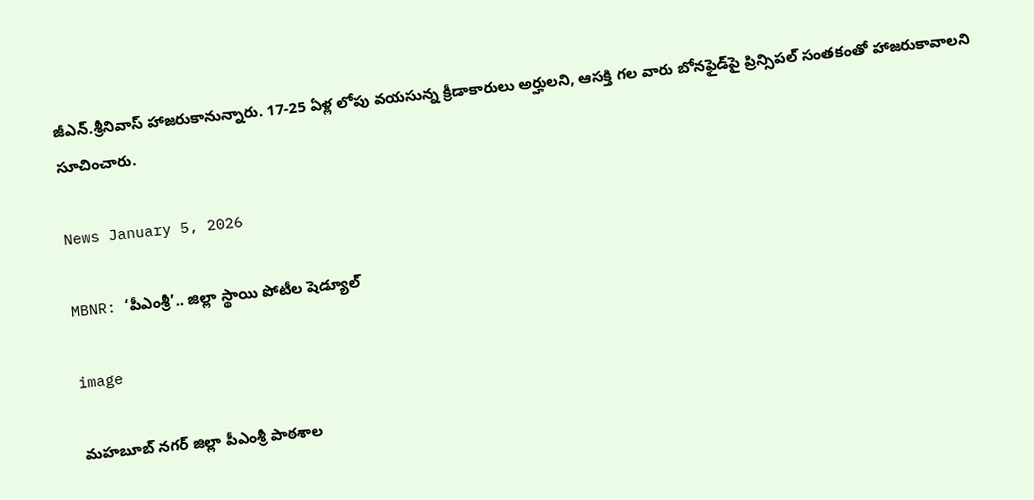జీఎన్.శ్రీనివాస్ హాజరుకానున్నారు. 17-25 ఏళ్ల లోపు వయసున్న క్రీడాకారులు అర్హులని, ఆసక్తి గల వారు బోనఫైడ్‌పై ప్రిన్సిపల్ సంతకంతో హాజరుకావాలని సూచించారు.

News January 5, 2026

MBNR: ‘పీఎంశ్రీ’.. జిల్లా స్థాయి పోటీల షెడ్యూల్

image

మహబూబ్ నగర్ జిల్లా పీఎంశ్రీ పాఠశాల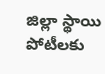జిల్లా స్థాయి పోటీలకు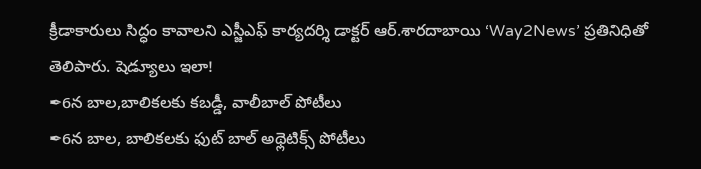క్రీడాకారులు సిద్ధం కావాలని ఎస్జీఎఫ్ కార్యదర్శి డాక్టర్ ఆర్.శారదాబాయి ‘Way2News’ ప్రతినిధితో తెలిపారు. షెడ్యూలు ఇలా!
✒6న బాల,బాలికలకు కబడ్డీ, వాలీబాల్ పోటీలు
✒6న బాల, బాలికలకు ఫుట్ బాల్ అథ్లెటిక్స్ పోటీలు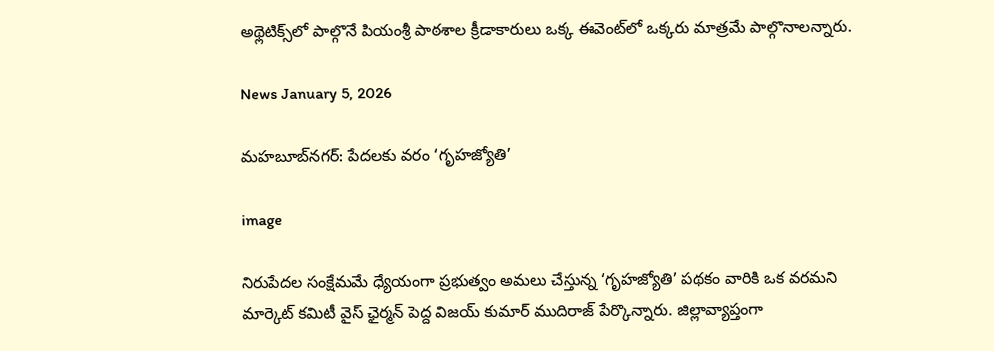అథ్లెటిక్స్‌లో పాల్గొనే పియంశ్రీ పాఠశాల క్రీడాకారులు ఒక్క ఈవెంట్‌లో ఒక్కరు మాత్రమే పాల్గొనాలన్నారు.

News January 5, 2026

మహబూబ్‌నగర్: పేదలకు వరం ‘గృహజ్యోతి’

image

నిరుపేదల సంక్షేమమే ధ్యేయంగా ప్రభుత్వం అమలు చేస్తున్న ‘గృహజ్యోతి’ పథకం వారికి ఒక వరమని మార్కెట్ కమిటీ వైస్ ఛైర్మన్ పెద్ద విజయ్ కుమార్ ముదిరాజ్ పేర్కొన్నారు. జిల్లావ్యాప్తంగా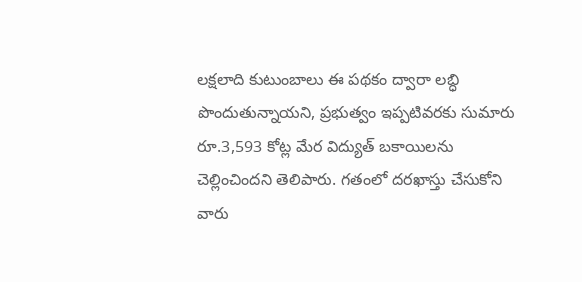లక్షలాది కుటుంబాలు ఈ పథకం ద్వారా లబ్ధి పొందుతున్నాయని, ప్రభుత్వం ఇప్పటివరకు సుమారు రూ.3,593 కోట్ల మేర విద్యుత్ బకాయిలను చెల్లించిందని తెలిపారు. గతంలో దరఖాస్తు చేసుకోని వారు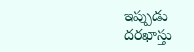ఇప్పుడు దరఖాస్తు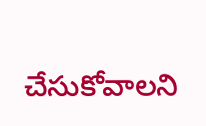చేసుకోవాలని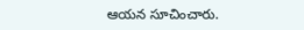ఆయన సూచించారు.